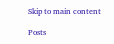Skip to main content

Posts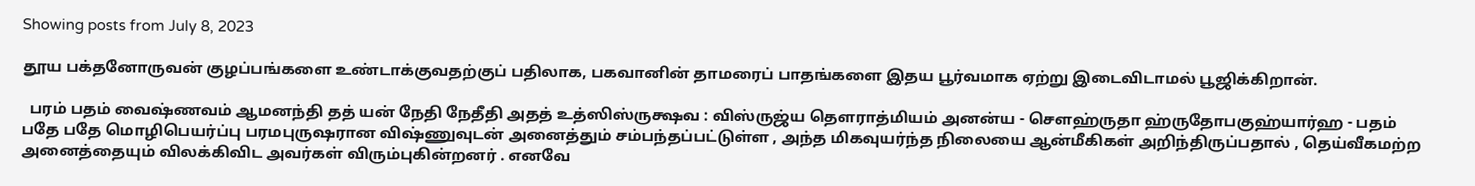Showing posts from July 8, 2023

தூய பக்தனோருவன் குழப்பங்களை உண்டாக்குவதற்குப் பதிலாக, பகவானின் தாமரைப் பாதங்களை இதய பூர்வமாக ஏற்று இடைவிடாமல் பூஜிக்கிறான்.

  பரம் பதம் வைஷ்ணவம் ஆமனந்தி தத் யன் நேதி நேதீதி அதத் உத்ஸிஸ்ருக்ஷவ : விஸ்ருஜ்ய தௌராத்மியம் அனன்ய - சௌஹ்ருதா ஹ்ருதோபகுஹ்யார்ஹ - பதம் பதே பதே மொழிபெயர்ப்பு பரமபுருஷரான விஷ்ணுவுடன் அனைத்தும் சம்பந்தப்பட்டுள்ள , அந்த மிகவுயர்ந்த நிலையை ஆன்மீகிகள் அறிந்திருப்பதால் , தெய்வீகமற்ற அனைத்தையும் விலக்கிவிட அவர்கள் விரும்புகின்றனர் . எனவே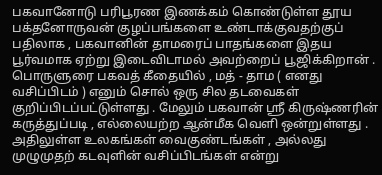பகவானோடு பரிபூரண இணக்கம் கொண்டுள்ள தூய பக்தனோருவன் குழப்பங்களை உண்டாக்குவதற்குப் பதிலாக , பகவானின் தாமரைப் பாதங்களை இதய பூர்வமாக ஏற்று இடைவிடாமல் அவற்றைப் பூஜிக்கிறான் . பொருளுரை பகவத் கீதையில் , மத் - தாம ( எனது வசிப்பிடம் ) எனும் சொல் ஒரு சில தடவைகள் குறிப்பிடப்பட்டுள்ளது . மேலும் பகவான் ஸ்ரீ கிருஷ்ணரின் கருத்துப்படி , எல்லையற்ற ஆன்மீக வெளி ஒன்றுள்ளது . அதிலுள்ள உலகங்கள் வைகுண்டங்கள் , அல்லது முழுமுதற் கடவுளின் வசிப்பிடங்கள் என்று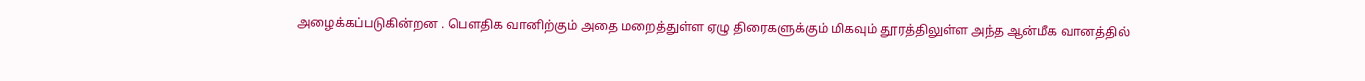அழைக்கப்படுகின்றன . பௌதிக வானிற்கும் அதை மறைத்துள்ள ஏழு திரைகளுக்கும் மிகவும் தூரத்திலுள்ள அந்த ஆன்மீக வானத்தில்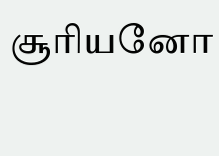சூரியனோ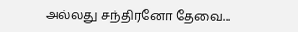அல்லது சந்திரனோ தேவை...